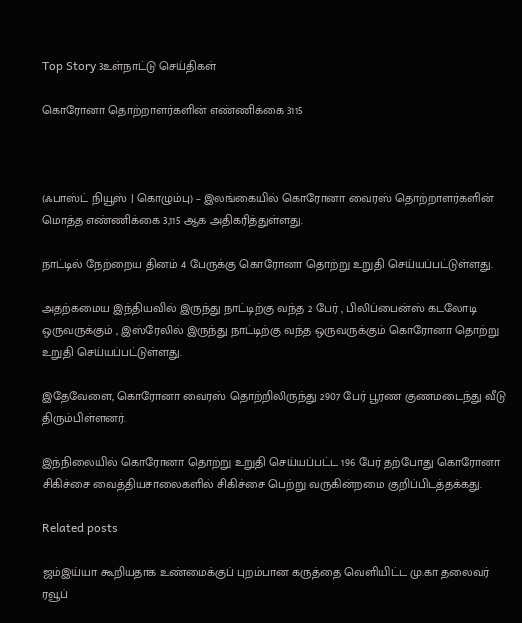Top Story 3உள்நாட்டு செய்திகள்

கொரோனா தொற்றாளர்களின் எண்ணிக்கை 3115



(ஃபாஸ்ட் நியூஸ் | கொழும்பு) – இலங்கையில் கொரோனா வைரஸ் தொற்றாளர்களின் மொத்த எண்ணிக்கை 3,115 ஆக அதிகரித்துள்ளது.

நாட்டில் நேற்றைய தினம் 4 பேருக்கு கொரோனா தொற்று உறுதி செய்யப்பட்டுள்ளது.

அதற்கமைய இந்தியவில் இருந்து நாட்டிற்கு வந்த 2 பேர் , பிலிப்பைன்ஸ் கடலோடி ஒருவருக்கும் , இஸ்ரேலில் இருந்து நாட்டிற்கு வந்த ஒருவருக்கும் கொரோனா தொற்று உறுதி செய்யப்பட்டுள்ளது.

இதேவேளை, கொரோனா வைரஸ் தொற்றிலிருந்து 2907 பேர் பூரண குணமடைந்து வீடு திரும்பிள்ளனர்.

இந்நிலையில் கொரோனா தொற்று உறுதி செய்யப்பட்ட 196 பேர் தற்போது கொரோனா சிகிச்சை வைத்தியசாலைகளில் சிகிச்சை பெற்று வருகின்றமை குறிப்பிடத்தக்கது.

Related posts

ஜம்இய்யா கூறியதாக உண்மைக்குப் புறம்பான கருத்தை வெளியிட்ட மு.கா தலைவர் ரவூப்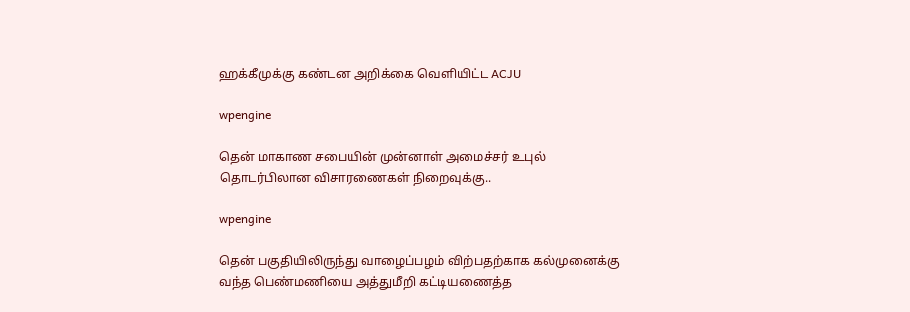ஹக்கீமுக்கு கண்டன அறிக்கை வெளியிட்ட ACJU

wpengine

தென் மாகாண சபையின் முன்னாள் அமைச்சர் உபுல் தொடர்பிலான விசாரணைகள் நிறைவுக்கு..

wpengine

தென் பகுதியிலிருந்து வாழைப்பழம் விற்பதற்காக கல்முனைக்கு வந்த பெண்மணியை அத்துமீறி கட்டியணைத்த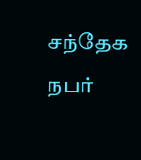சந்தேக நபர்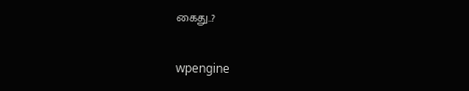கைது..?

wpengine